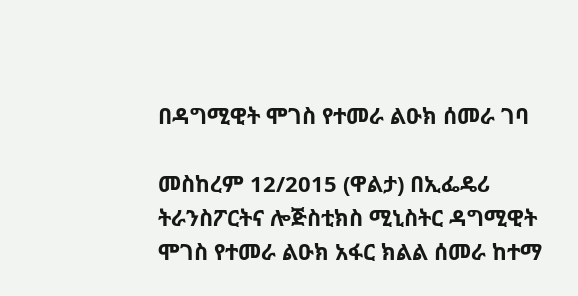በዳግሚዊት ሞገስ የተመራ ልዑክ ሰመራ ገባ

መስከረም 12/2015 (ዋልታ) በኢፌዴሪ ትራንስፖርትና ሎጅስቲክስ ሚኒስትር ዳግሚዊት ሞገስ የተመራ ልዑክ አፋር ክልል ሰመራ ከተማ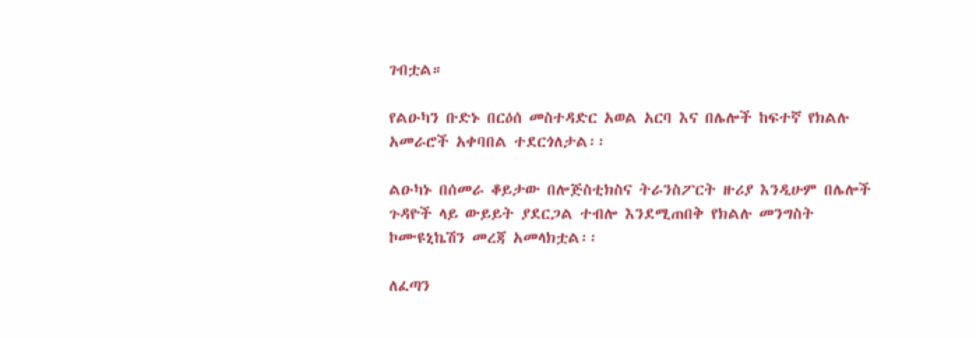ገብቷል።

የልዑካን ቡድኑ በርዕሰ መስተዳድር አወል አርባ እና በሌሎች ከፍተኛ የክልሉ አመራሮች አቀባበል ተደርጎለታል፡፡

ልዑካኑ በሰመራ ቆይታው በሎጅስቲክስና ትራንስፖርት ዙሪያ እንዲሁም በሌሎች ጉዳዮች ላይ ውይይት ያደርጋል ተብሎ እንደሚጠበቅ የክልሉ መንግስት ኮሙዩኒኬሽን መረጃ አመላክቷል፡፡

ለፈጣን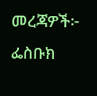መረጃዎች፦
ፌስቡክ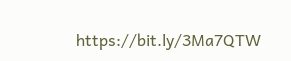https://bit.ly/3Ma7QTW